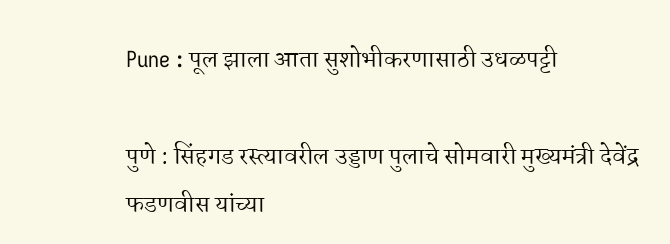Pune : पूल झाला आता सुशोभीकरणासाठी उधळपट्टी

पुणे : सिंहगड रस्त्यावरील उड्डाण पुलाचे सोमवारी मुख्यमंत्री देवेंद्र फडणवीस यांच्या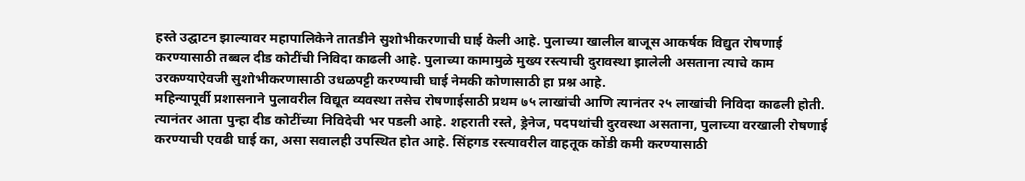हस्ते उद्घाटन झाल्यावर महापालिकेने तातडीने सुशोभीकरणाची घाई केली आहे. पुलाच्या खालील बाजूस आकर्षक विद्युत रोषणाई करण्यासाठी तब्बल दीड कोटींची निविदा काढली आहे. पुलाच्या कामामुळे मुख्य रस्त्याची दुरावस्था झालेली असताना त्याचे काम उरकण्याऐवजी सुशोभीकरणासाठी उधळपट्टी करण्याची घाई नेमकी कोणासाठी हा प्रश्न आहे.
महिन्यापूर्वी प्रशासनाने पुलावरील विद्यूत व्यवस्था तसेच रोषणाईसाठी प्रथम ७५ लाखांची आणि त्यानंतर २५ लाखांची निविदा काढली होती. त्यानंतर आता पुन्हा दीड कोटींच्या निविदेची भर पडली आहे. शहराती रस्ते, ड्रेनेज, पदपथांची दुरवस्था असताना, पुलाच्या वरखाली रोषणाई करण्याची एवढी घाई का, असा सवालही उपस्थित होत आहे. सिंहगड रस्त्यावरील वाहतूक कोंडी कमी करण्यासाठी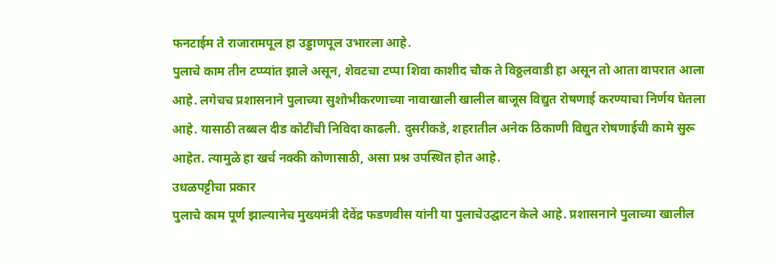फनटाईम ते राजारामपूल हा उड्डाणपूल उभारला आहे.
पुलाचे काम तीन टप्प्यांत झाले असून, शेवटचा टप्पा शिवा काशीद चौक ते विठ्ठलवाडी हा असून तो आता वापरात आला आहे. लगेचच प्रशासनाने पुलाच्या सुशोभीकरणाच्या नावाखाली खालील बाजूस विद्युत रोषणाई करण्याचा निर्णय घेतला आहे. यासाठी तब्बल दीड कोटींची निविदा काढली. दुसरीकडे, शहरातील अनेक ठिकाणी विद्युत रोषणाईची कामे सुरू आहेत. त्यामुळे हा खर्च नक्की कोणासाठी, असा प्रश्न उपस्थित होत आहे.
उधळपट्टीचा प्रकार
पुलाचे काम पूर्ण झाल्यानेच मुख्यमंत्री देवेंद्र फडणवीस यांनी या पुलाचेउद्घाटन केले आहे. प्रशासनाने पुलाच्या खालील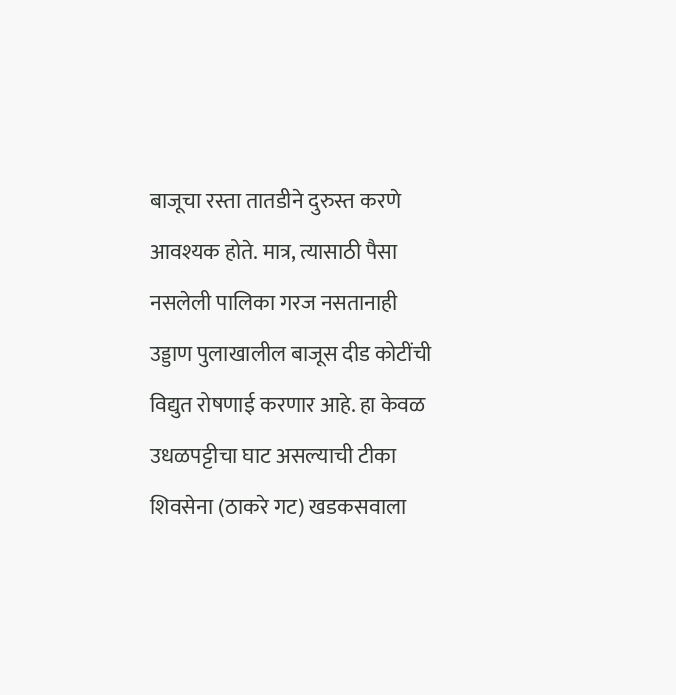बाजूचा रस्ता तातडीने दुरुस्त करणे आवश्यक होते. मात्र, त्यासाठी पैसा नसलेली पालिका गरज नसतानाही उड्डाण पुलाखालील बाजूस दीड कोटींची विद्युत रोषणाई करणार आहे. हा केवळ उधळपट्टीचा घाट असल्याची टीका शिवसेना (ठाकरे गट) खडकसवाला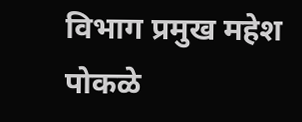विभाग प्रमुख महेश पोकळे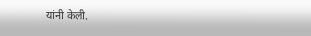यांनी केली.